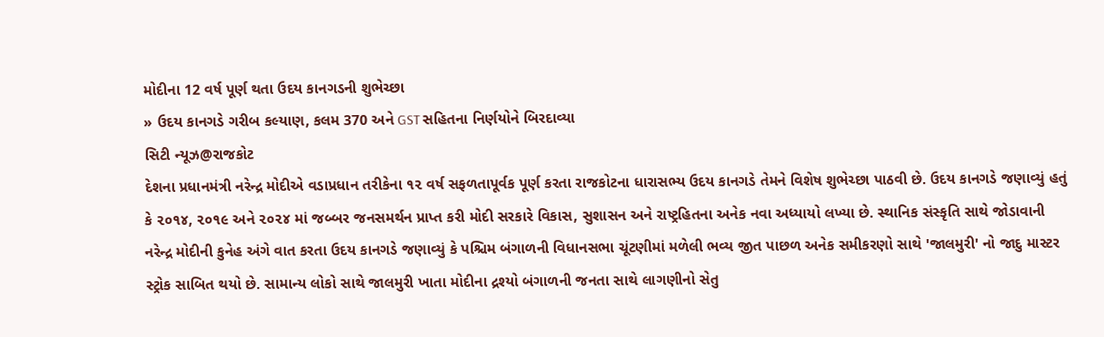મોદીના 12 વર્ષ પૂર્ણ થતા ઉદય કાનગડની શુભેચ્છા
» ઉદય કાનગડે ગરીબ કલ્યાણ, કલમ 370 અને GST સહિતના નિર્ણયોને બિરદાવ્યા
સિટી ન્યૂઝ@રાજકોટ
દેશના પ્રધાનમંત્રી નરેન્દ્ર મોદીએ વડાપ્રધાન તરીકેના ૧૨ વર્ષ સફળતાપૂર્વક પૂર્ણ કરતા રાજકોટના ધારાસભ્ય ઉદય કાનગડે તેમને વિશેષ શુભેચ્છા પાઠવી છે. ઉદય કાનગડે જણાવ્યું હતું કે ૨૦૧૪, ૨૦૧૯ અને ૨૦૨૪ માં જબ્બર જનસમર્થન પ્રાપ્ત કરી મોદી સરકારે વિકાસ, સુશાસન અને રાષ્ટ્રહિતના અનેક નવા અધ્યાયો લખ્યા છે. સ્થાનિક સંસ્કૃતિ સાથે જોડાવાની નરેન્દ્ર મોદીની કુનેહ અંગે વાત કરતા ઉદય કાનગડે જણાવ્યું કે પશ્ચિમ બંગાળની વિધાનસભા ચૂંટણીમાં મળેલી ભવ્ય જીત પાછળ અનેક સમીકરણો સાથે 'જાલમુરી' નો જાદુ માસ્ટર સ્ટ્રોક સાબિત થયો છે. સામાન્ય લોકો સાથે જાલમુરી ખાતા મોદીના દ્રશ્યો બંગાળની જનતા સાથે લાગણીનો સેતુ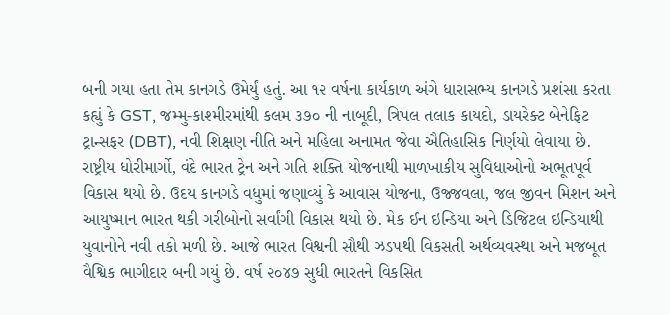બની ગયા હતા તેમ કાનગડે ઉમેર્યું હતું. આ ૧૨ વર્ષના કાર્યકાળ અંગે ધારાસભ્ય કાનગડે પ્રશંસા કરતા કહ્યું કે GST, જમ્મુ-કાશ્મીરમાંથી કલમ ૩૭૦ ની નાબૂદી, ત્રિપલ તલાક કાયદો, ડાયરેક્ટ બેનેફિટ ટ્રાન્સફર (DBT), નવી શિક્ષણ નીતિ અને મહિલા અનામત જેવા ઐતિહાસિક નિર્ણયો લેવાયા છે. રાષ્ટ્રીય ધોરીમાર્ગો, વંદે ભારત ટ્રેન અને ગતિ શક્તિ યોજનાથી માળખાકીય સુવિધાઓનો અભૂતપૂર્વ વિકાસ થયો છે. ઉદય કાનગડે વધુમાં જણાવ્યું કે આવાસ યોજના, ઉજ્જવલા, જલ જીવન મિશન અને આયુષ્માન ભારત થકી ગરીબોનો સર્વાંગી વિકાસ થયો છે. મેક ઈન ઇન્ડિયા અને ડિજિટલ ઇન્ડિયાથી યુવાનોને નવી તકો મળી છે. આજે ભારત વિશ્વની સૌથી ઝડપથી વિકસતી અર્થવ્યવસ્થા અને મજબૂત વૈશ્વિક ભાગીદાર બની ગયું છે. વર્ષ ૨૦૪૭ સુધી ભારતને વિકસિત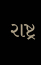રાષ્ટ્ર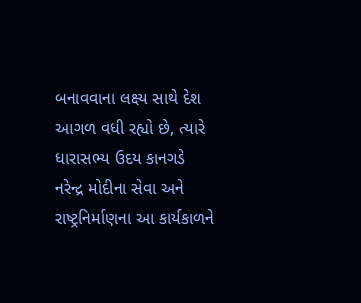બનાવવાના લક્ષ્ય સાથે દેશ આગળ વધી રહ્યો છે, ત્યારે ધારાસભ્ય ઉદય કાનગડે નરેન્દ્ર મોદીના સેવા અને રાષ્ટ્રનિર્માણના આ કાર્યકાળને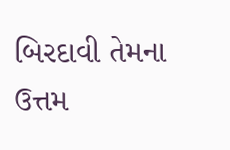બિરદાવી તેમના ઉત્તમ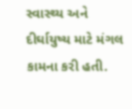સ્વાસ્થ્ય અને દીર્ઘાયુષ્ય માટે મંગલ કામના કરી હતી.